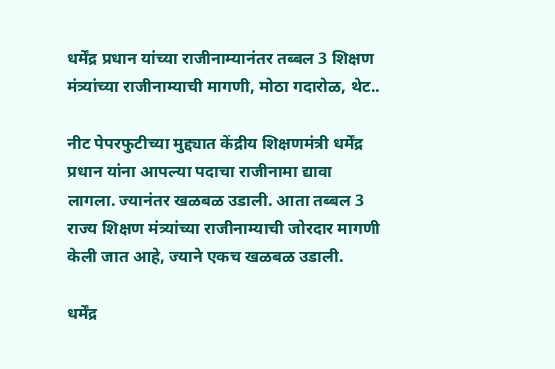धर्मेंद्र प्रधान यांच्या राजीनाम्यानंतर तब्बल 3 शिक्षण मंत्र्यांच्या राजीनाम्याची मागणी, मोठा गदारोळ, थेट..

नीट पेपरफुटीच्या मुद्द्यात केंद्रीय शिक्षणमंत्री धर्मेंद्र प्रधान यांना आपल्या पदाचा राजीनामा द्यावा लागला. ज्यानंतर खळबळ उडाली. आता तब्बल 3 राज्य शिक्षण मंत्र्यांच्या राजीनाम्याची जोरदार मागणी केली जात आहे, ज्याने एकच खळबळ उडाली.

धर्मेंद्र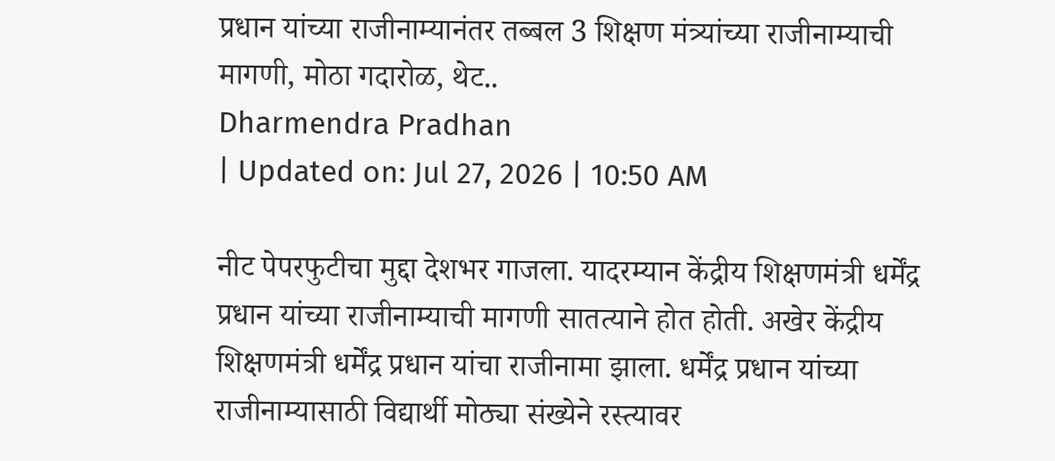प्रधान यांच्या राजीनाम्यानंतर तब्बल 3 शिक्षण मंत्र्यांच्या राजीनाम्याची मागणी, मोठा गदारोळ, थेट..
Dharmendra Pradhan
| Updated on: Jul 27, 2026 | 10:50 AM

नीट पेपरफुटीचा मुद्दा देशभर गाजला. यादरम्यान केंद्रीय शिक्षणमंत्री धर्मेंद्र प्रधान यांच्या राजीनाम्याची मागणी सातत्याने होत होती. अखेर केंद्रीय शिक्षणमंत्री धर्मेंद्र प्रधान यांचा राजीनामा झाला. धर्मेंद्र प्रधान यांच्या राजीनाम्यासाठी विद्यार्थी मोठ्या संख्येने रस्त्यावर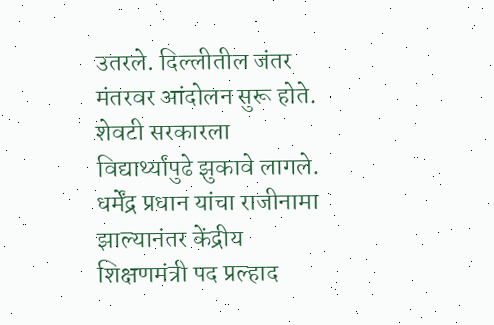उतरले. दिल्लीतील जंतर मंतरवर आंदोलन सुरू होते. शेवटी सरकारला विद्यार्थ्यांपुढे झुकावे लागले. धर्मेंद्र प्रधान यांचा राजीनामा झाल्यानंतर केंद्रीय शिक्षणमंत्री पद प्रल्हाद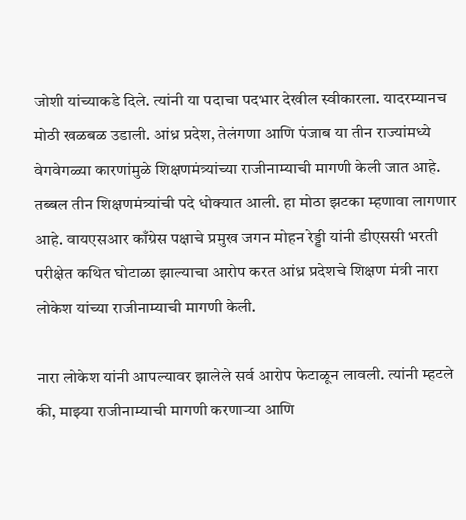जोशी यांच्याकडे दिले. त्यांनी या पदाचा पदभार देखील स्वीकारला. यादरम्यानच मोठी खळबळ उडाली. आंध्र प्रदेश, तेलंगणा आणि पंजाब या तीन राज्यांमध्ये वेगवेगळ्या कारणांमुळे शिक्षणमंत्र्यांच्या राजीनाम्याची मागणी केली जात आहे. तब्बल तीन शिक्षणमंत्र्यांची पदे धोक्यात आली. हा मोठा झटका म्हणावा लागणार आहे. वायएसआर काँग्रेस पक्षाचे प्रमुख जगन मोहन रेड्डी यांनी डीएससी भरती परीक्षेत कथित घोटाळा झाल्याचा आरोप करत आंध्र प्रदेशचे शिक्षण मंत्री नारा लोकेश यांच्या राजीनाम्याची मागणी केली.

नारा लोकेश यांनी आपल्यावर झालेले सर्व आरोप फेटाळून लावली. त्यांनी म्हटले की, माझ्या राजीनाम्याची मागणी करणाऱ्या आणि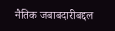नैतिक जबाबदारीबद्दल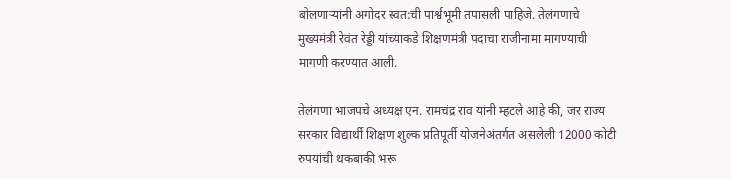बोलणाऱ्यांनी अगोदर स्वत:ची पार्श्वभूमी तपासली पाहिजे. तेलंगणाचे मुख्यमंत्री रेवंत रेड्डी यांच्याकडे शिक्षणमंत्री पदाचा राजीनामा मागण्याची मागणी करण्यात आली.

तेलंगणा भाजपचे अध्यक्ष एन. रामचंद्र राव यांनी म्हटले आहे की, जर राज्य सरकार विद्यार्थी शिक्षण शुल्क प्रतिपूर्ती योजनेअंतर्गत असलेली 12000 कोटी रुपयांची थकबाकी भरू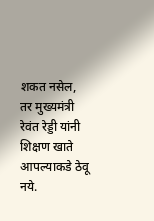शकत नसेल, तर मुख्यमंत्री रेवंत रेड्डी यांनी शिक्षण खाते आपल्याकडे ठेवू नये.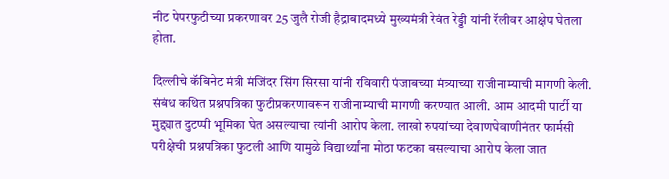नीट पेपरफुटीच्या प्रकरणावर 25 जुलै रोजी हैद्राबादमध्ये मुख्यमंत्री रेवंत रेड्डी यांनी रॅलीवर आक्षेप घेतला होता.

दिल्लीचे कॅबिनेट मंत्री मंजिंदर सिंग सिरसा यांनी रविवारी पंजाबच्या मंत्र्याच्या राजीनाम्याची मागणी केली. संबंध कथित प्रश्नपत्रिका फुटीप्रकरणावरून राजीनाम्याची मागणी करण्यात आली. आम आदमी पार्टी या मुद्द्यात दुटप्पी भूमिका घेत असल्याचा त्यांनी आरोप केला. लाखो रुपयांच्या देवाणघेवाणीनंतर फार्मसी परीक्षेची प्रश्नपत्रिका फुटली आणि यामुळे विद्यार्थ्यांना मोठा फटका बसल्याचा आरोप केला जात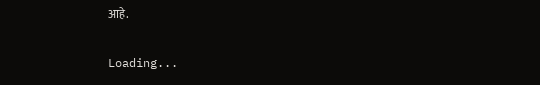आहे.

Loading...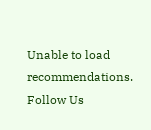Unable to load recommendations.
Follow Us